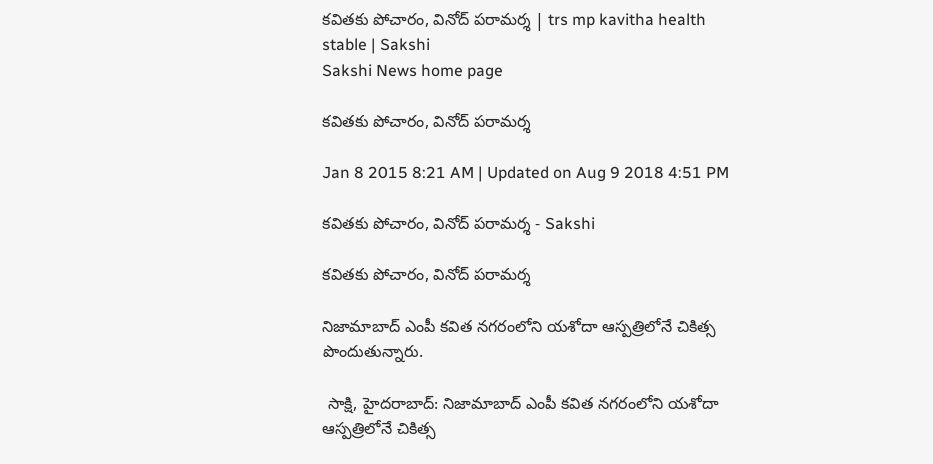కవితకు పోచారం, వినోద్ పరామర్శ | trs mp kavitha health stable | Sakshi
Sakshi News home page

కవితకు పోచారం, వినోద్ పరామర్శ

Jan 8 2015 8:21 AM | Updated on Aug 9 2018 4:51 PM

కవితకు పోచారం, వినోద్ పరామర్శ - Sakshi

కవితకు పోచారం, వినోద్ పరామర్శ

నిజామాబాద్ ఎంపీ కవిత నగరంలోని యశోదా ఆస్పత్రిలోనే చికిత్స పొందుతున్నారు.

 సాక్షి, హైదరాబాద్: నిజామాబాద్ ఎంపీ కవిత నగరంలోని యశోదా ఆస్పత్రిలోనే చికిత్స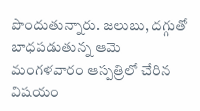పొందుతున్నారు. జలుబు, దగ్గుతో బాధపడుతున్న ఆమె మంగళవారం ఆస్పత్రిలో చేరిన విషయం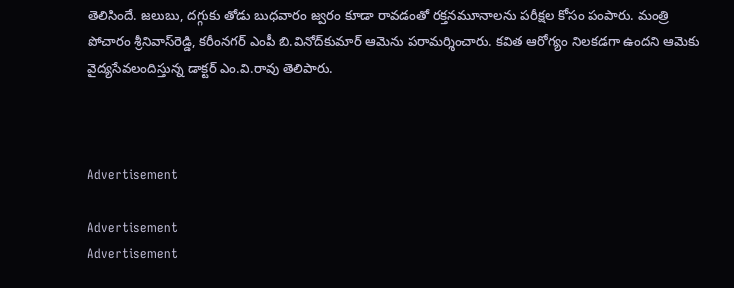తెలిసిందే. జలుబు, దగ్గుకు తోడు బుధవారం జ్వరం కూడా రావడంతో రక్తనమూనాలను పరీక్షల కోసం పంపారు. మంత్రి పోచారం శ్రీనివాస్‌రెడ్డి, కరీంనగర్ ఎంపీ బి.వినోద్‌కుమార్ ఆమెను పరామర్శించారు. కవిత ఆరోగ్యం నిలకడగా ఉందని ఆమెకు వైద్యసేవలందిస్తున్న డాక్టర్ ఎం.వి.రావు తెలిపారు.



Advertisement

Advertisement
Advertisement